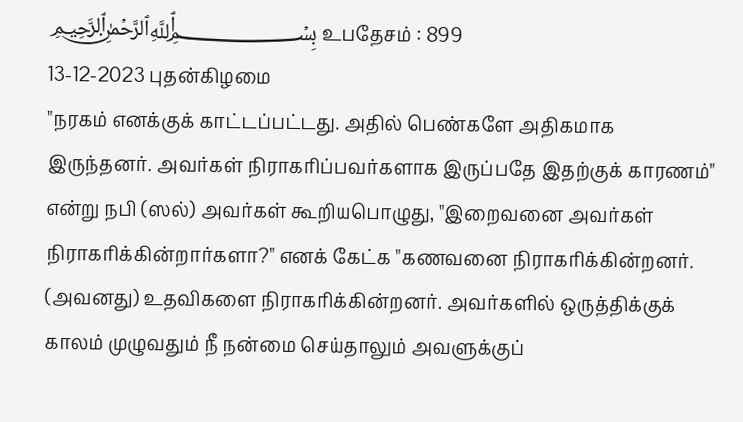﷽ உபதேசம் : 899
13-12-2023 புதன்கிழமை
"நரகம் எனக்குக் காட்டப்பட்டது. அதில் பெண்களே அதிகமாக இருந்தனர். அவர்கள் நிராகரிப்பவர்களாக இருப்பதே இதற்குக் காரணம்" என்று நபி (ஸல்) அவர்கள் கூறியபொழுது, "இறைவனை அவர்கள் நிராகரிக்கின்றார்களா?" எனக் கேட்க "கணவனை நிராகரிக்கின்றனர். (அவனது) உதவிகளை நிராகரிக்கின்றனர். அவர்களில் ஒருத்திக்குக் காலம் முழுவதும் நீ நன்மை செய்தாலும் அவளுக்குப்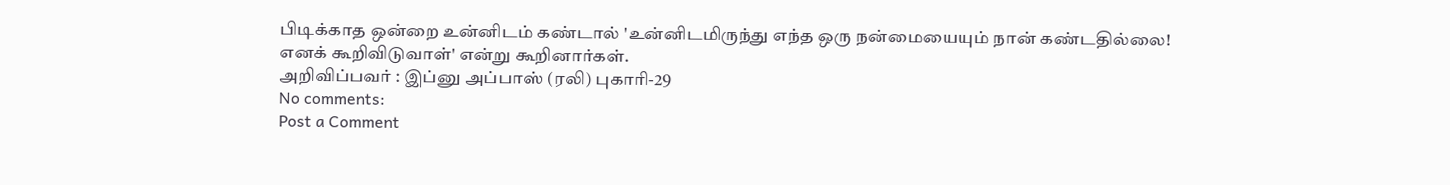பிடிக்காத ஒன்றை உன்னிடம் கண்டால் 'உன்னிடமிருந்து எந்த ஒரு நன்மையையும் நான் கண்டதில்லை! எனக் கூறிவிடுவாள்' என்று கூறினார்கள்.
அறிவிப்பவர் : இப்னு அப்பாஸ் (ரலி) புகாரி-29
No comments:
Post a Comment